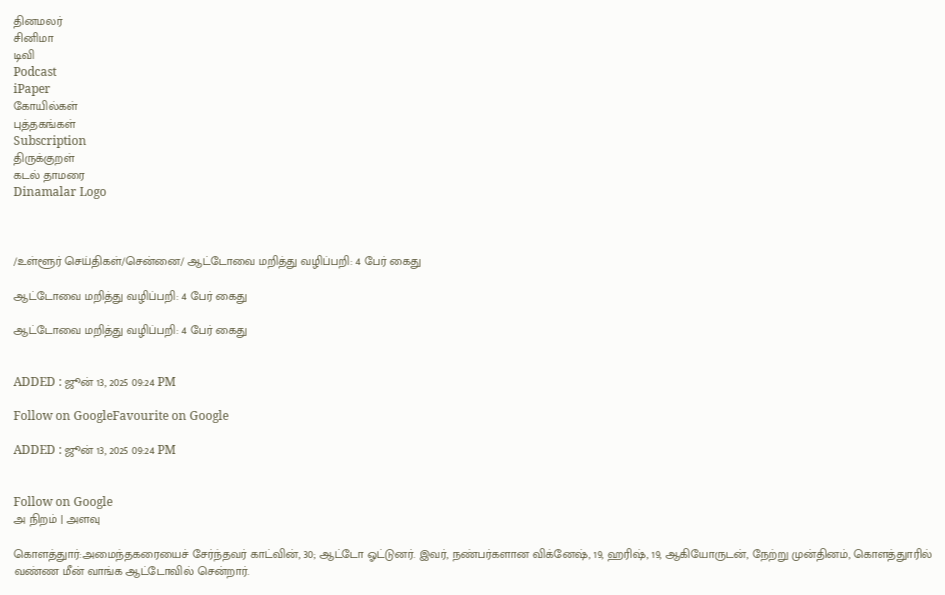தினமலர்
சினிமா
டிவி
Podcast
iPaper
கோயில்கள்
புத்தகங்கள்
Subscription
திருக்குறள்
கடல் தாமரை
Dinamalar Logo



/உள்ளூர் செய்திகள்/சென்னை/ ஆட்டோவை மறித்து வழிப்பறி: 4 பேர் கைது

ஆட்டோவை மறித்து வழிப்பறி: 4 பேர் கைது

ஆட்டோவை மறித்து வழிப்பறி: 4 பேர் கைது


ADDED : ஜூன் 13, 2025 09:24 PM

Follow on GoogleFavourite on Google

ADDED : ஜூன் 13, 2025 09:24 PM


Follow on Google
அ நிறம் | அளவு

கொளத்துார்:அமைந்தகரையைச் சேர்ந்தவர் காட்வின், 30; ஆட்டோ ஓட்டுனர். இவர், நண்பர்களான விக்னேஷ், 19, ஹரிஷ், 19, ஆகியோருடன், நேற்று முன்தினம், கொளத்துாரில் வண்ண மீன் வாங்க ஆட்டோவில் சென்றார்.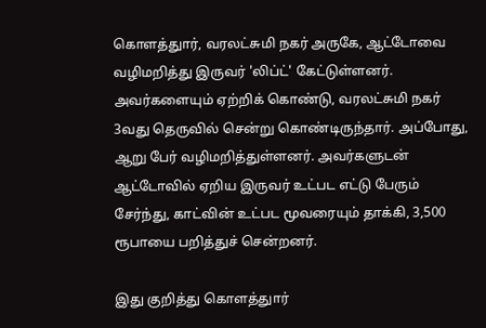கொளத்துார், வரலட்சுமி நகர் அருகே, ஆட்டோவை வழிமறித்து இருவர் 'லிப்ட்' கேட்டுள்ளனர். அவர்களையும் ஏற்றிக் கொண்டு, வரலட்சுமி நகர் 3வது தெருவில் சென்று கொண்டிருந்தார். அப்போது, ஆறு பேர் வழிமறித்துள்ளனர். அவர்களுடன் ஆட்டோவில் ஏறிய இருவர் உட்பட எட்டு பேரும் சேர்ந்து, காட்வின் உட்பட மூவரையும் தாக்கி, 3,500 ரூபாயை பறித்துச் சென்றனர்.

இது குறித்து கொளத்துார்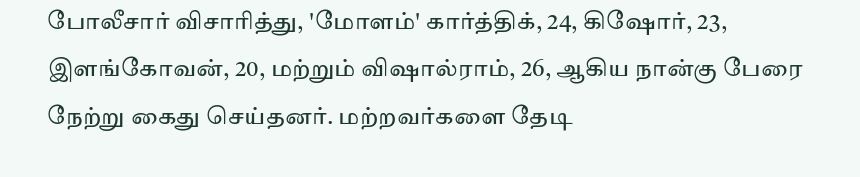போலீசார் விசாரித்து, 'மோளம்' கார்த்திக், 24, கிஷோர், 23, இளங்கோவன், 20, மற்றும் விஷால்ராம், 26, ஆகிய நான்கு பேரை நேற்று கைது செய்தனர். மற்றவர்களை தேடி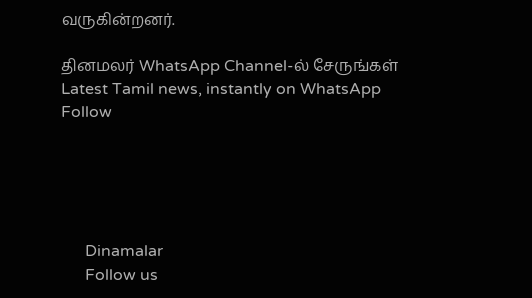வருகின்றனர்.

தினமலர் WhatsApp Channel-ல் சேருங்கள்
Latest Tamil news, instantly on WhatsApp
Follow





      Dinamalar
      Follow us